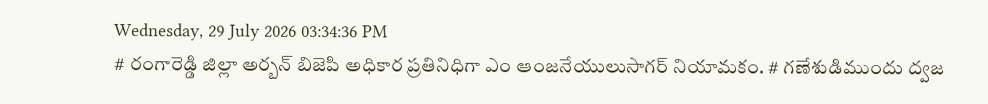Wednesday, 29 July 2026 03:34:36 PM
# రంగారెడ్డి జిల్లా అర్బన్ బిజెపి అధికార ప్రతినిధిగా ఎం ఆంజనేయులుసాగర్ నియామకం. # గణేశుడిముందు ద్వజ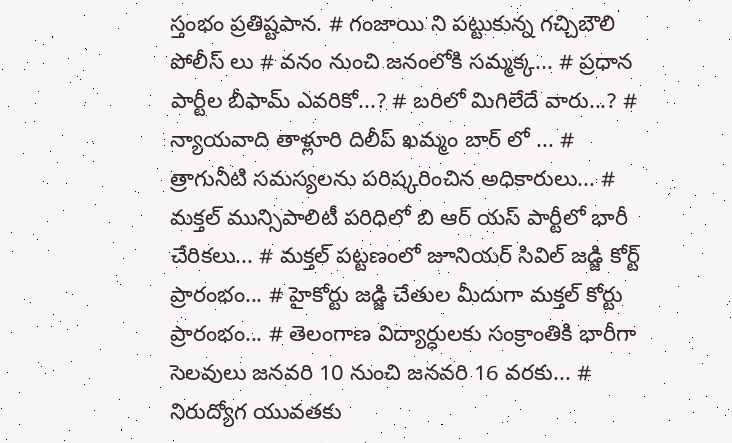స్తంభం ప్రతిష్టపాన. # గంజాయి ని పట్టుకున్న గచ్చిబౌలి పోలీస్ లు # వనం నుంచి జనంలోకి సమ్మక్క... # ప్రధాన పార్టీల బీఫామ్ ఎవరికో...? # బరిలో మిగిలేదే వారు...? # న్యాయవాది తాళ్లూరి దిలీప్ ఖమ్మం బార్ లో ... # త్రాగునీటి సమస్యలను పరిష్కరించిన అధికారులు... # మక్తల్ మున్సిపాలిటీ పరిధిలో బి ఆర్ యస్ పార్టీలో భారీ చేరికలు... # మక్తల్ పట్టణంలో జూనియర్ సివిల్ జడ్జి కోర్ట్ ప్రారంభం... # హైకోర్టు జడ్జి చేతుల మీదుగా మక్తల్ కోర్టు ప్రారంభం... # తెలంగాణ విద్యార్ధులకు సంక్రాంతికి భారీగా సెలవులు జనవరి 10 నుంచి జనవరి 16 వరకు... # నిరుద్యోగ యువతకు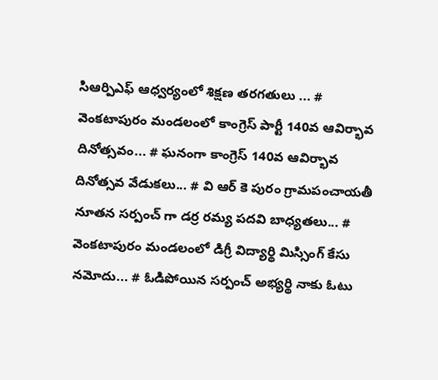సిఆర్పిఎఫ్ ఆధ్వర్యంలో శిక్షణ తరగతులు ... # వెంకటాపురం మండలంలో కాంగ్రెస్ పార్టీ 140వ ఆవిర్భావ దినోత్సవం... # ఘనంగా కాంగ్రెస్ 140వ ఆవిర్భావ దినోత్సవ వేడుకలు... # వి ఆర్ కె పురం గ్రామపంచాయతీ నూతన సర్పంచ్ గా డర్ర రమ్య పదవి బాధ్యతలు... # వెంకటాపురం మండలంలో డిగ్రీ విద్యార్థి మిస్సింగ్ కేసు నమోదు... # ఓడిపోయిన సర్పంచ్ అభ్యర్థి నాకు ఓటు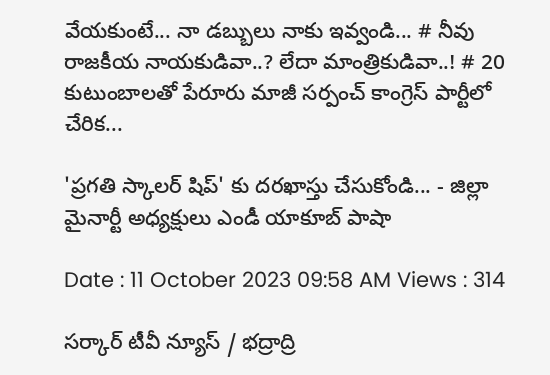వేయకుంటే... నా డబ్బులు నాకు ఇవ్వండి... # నీవు రాజకీయ నాయకుడివా..? లేదా మాంత్రికుడివా..! # 20 కుటుంబాలతో పేరూరు మాజీ సర్పంచ్ కాంగ్రెస్ పార్టీలో చేరిక...

'ప్రగతి స్కాలర్ షిప్' కు దరఖాస్తు చేసుకోండి... - జిల్లా మైనార్టీ అధ్యక్షులు ఎండీ యాకూబ్ పాషా

Date : 11 October 2023 09:58 AM Views : 314

సర్కార్ టీవీ న్యూస్ / భద్రాద్రి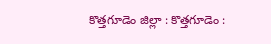కొత్తగూడెం జిల్లా : కొత్తగూడెం :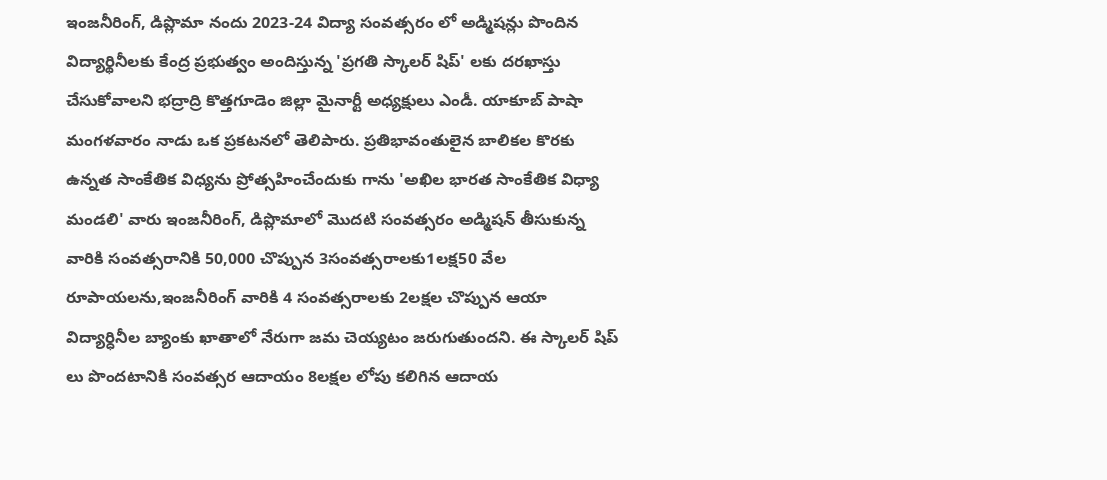ఇంజనీరింగ్, డిప్లొమా నందు 2023-24 విద్యా సంవత్సరం లో అడ్మిషన్లు పొందిన విద్యార్థినీలకు కేంద్ర ప్రభుత్వం అందిస్తున్న 'ప్రగతి స్కాలర్ షిప్' లకు దరఖాస్తు చేసుకోవాలని భద్రాద్రి కొత్తగూడెం జిల్లా మైనార్టీ అధ్యక్షులు ఎండీ. యాకూబ్ పాషా మంగళవారం నాడు ఒక ప్రకటనలో తెలిపారు. ప్రతిభావంతులైన బాలికల కొరకు ఉన్నత సాంకేతిక విధ్యను ప్రోత్సహించేందుకు గాను 'అఖిల భారత సాంకేతిక విధ్యా మండలి' వారు ఇంజనీరింగ్, డిప్లొమాలో మొదటి సంవత్సరం అడ్మిషన్ తీసుకున్న వారికి సంవత్సరానికి 50,000 చొప్పున 3సంవత్సరాలకు1లక్ష50 వేల రూపాయలను,ఇంజనీరింగ్ వారికి 4 సంవత్సరాలకు 2లక్షల చొప్పున ఆయా విద్యార్ధినీల బ్యాంకు ఖాతాలో నేరుగా జమ చెయ్యటం జరుగుతుందని. ఈ స్కాలర్ షిప్ లు పొందటానికి సంవత్సర ఆదాయం 8లక్షల లోపు కలిగిన ఆదాయ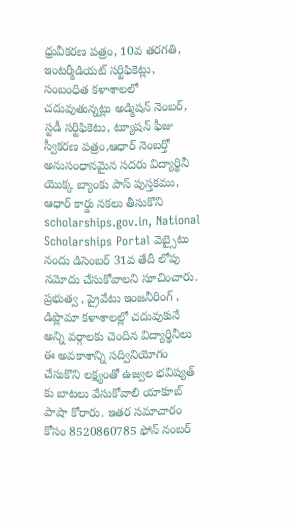ధ్రువీకరణ పత్రం, 10వ తరగతి, ఇంటర్మీడియట్ సర్టిఫికెట్లు, సంబంధిత కళాశాలలో చదువుతున్నట్లు అడ్మిషన్ నెంబర్, స్టడీ సర్టిఫికెటు, ట్యూషన్ ఫీజు స్వీకరణ పత్రం,ఆధార్ నెంబర్తో అనుసంధానమైన సదరు విద్యార్థినీ యొక్క బ్యాంకు పాస్ పుస్తకము, ఆధార్ కార్డు నకలు తీసుకొని scholarships.gov.in, National Scholarships Portal వెబ్సైటు నందు డిసెంబర్ 31వ తేదీ లోపు నమోదు చేసుకోవాలని సూచించారు. ప్రభుత్వ , ప్రైవేటు ఇంజనీరింగ్ , డిప్లొమా కళాశాలల్లో చదువుకునే అన్ని వర్గాలకు చెందిన విద్యార్థినీలు ఈ అవకాశాన్ని సద్వినియోగం చేసుకొని లక్ష్యంతో ఉజ్వల భవిష్యత్ కు బాటలు వేసుకోవాలి యాకూబ్ పాషా కోరారు. ఇతర సమాచారం కోసం 8520860785 ఫోన్ నంబర్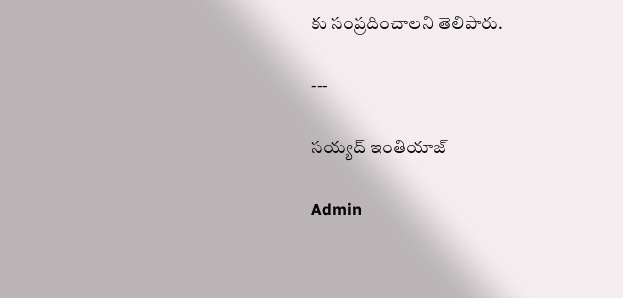కు సంప్రదించాలని తెలిపారు.

---

సయ్యద్ ఇంతియాజ్

Admin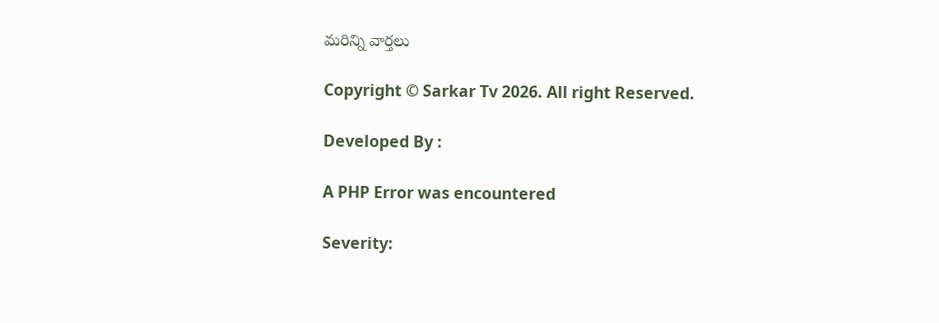మరిన్ని వార్తలు

Copyright © Sarkar Tv 2026. All right Reserved.

Developed By :

A PHP Error was encountered

Severity: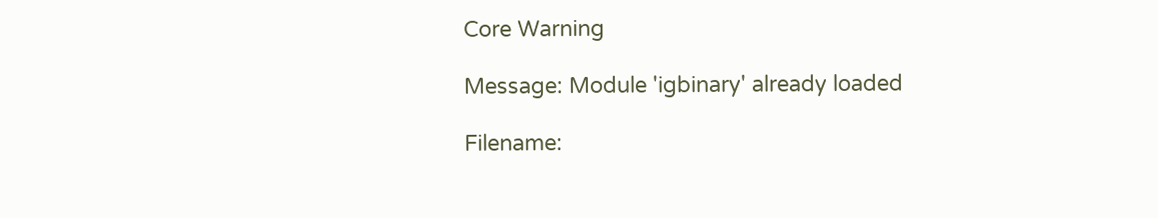Core Warning

Message: Module 'igbinary' already loaded

Filename: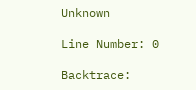Unknown

Line Number: 0

Backtrace: